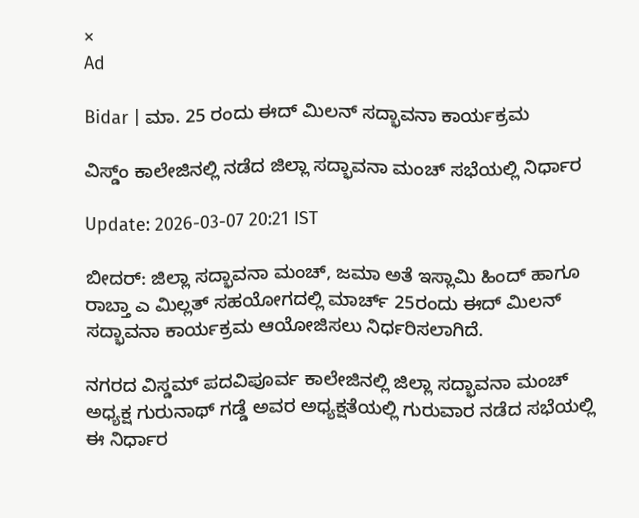×
Ad

Bidar | ಮಾ. 25 ರಂದು ಈದ್ ಮಿಲನ್ ಸದ್ಭಾವನಾ ಕಾರ್ಯಕ್ರಮ

ವಿಸ್ಡ್ಂ ಕಾಲೇಜಿನಲ್ಲಿ ನಡೆದ ಜಿಲ್ಲಾ ಸದ್ಭಾವನಾ ಮಂಚ್ ಸಭೆಯಲ್ಲಿ ನಿರ್ಧಾರ

Update: 2026-03-07 20:21 IST

ಬೀದರ್: ಜಿಲ್ಲಾ ಸದ್ಭಾವನಾ ಮಂಚ್, ಜಮಾ ಅತೆ ಇಸ್ಲಾಮಿ ಹಿಂದ್ ಹಾಗೂ ರಾಬ್ತಾ ಎ ಮಿಲ್ಲತ್ ಸಹಯೋಗದಲ್ಲಿ ಮಾರ್ಚ್ 25ರಂದು ಈದ್ ಮಿಲನ್ ಸದ್ಭಾವನಾ ಕಾರ್ಯಕ್ರಮ ಆಯೋಜಿಸಲು ನಿರ್ಧರಿಸಲಾಗಿದೆ.

ನಗರದ ವಿಸ್ಡಮ್ ಪದವಿಪೂರ್ವ ಕಾಲೇಜಿನಲ್ಲಿ ಜಿಲ್ಲಾ ಸದ್ಭಾವನಾ ಮಂಚ್ ಅಧ್ಯಕ್ಷ ಗುರುನಾಥ್ ಗಡ್ಡೆ ಅವರ ಅಧ್ಯಕ್ಷತೆಯಲ್ಲಿ ಗುರುವಾರ ನಡೆದ ಸಭೆಯಲ್ಲಿ ಈ ನಿರ್ಧಾರ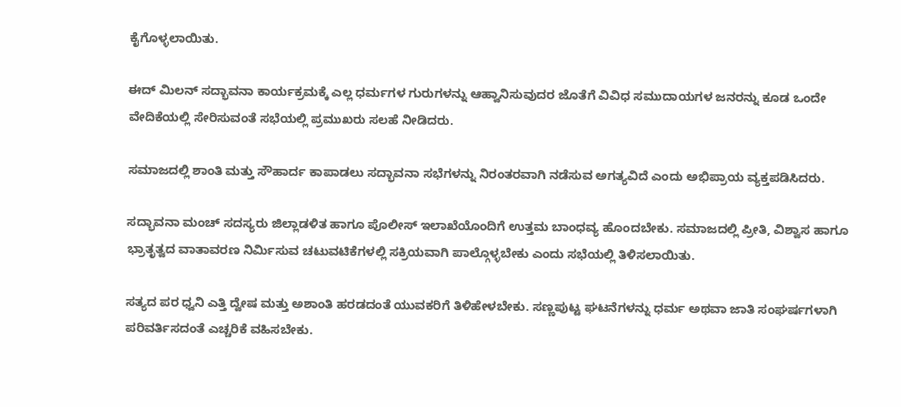ಕೈಗೊಳ್ಳಲಾಯಿತು.

ಈದ್ ಮಿಲನ್ ಸದ್ಭಾವನಾ ಕಾರ್ಯಕ್ರಮಕ್ಕೆ ಎಲ್ಲ ಧರ್ಮಗಳ ಗುರುಗಳನ್ನು ಆಹ್ವಾನಿಸುವುದರ ಜೊತೆಗೆ ವಿವಿಧ ಸಮುದಾಯಗಳ ಜನರನ್ನು ಕೂಡ ಒಂದೇ ವೇದಿಕೆಯಲ್ಲಿ ಸೇರಿಸುವಂತೆ ಸಭೆಯಲ್ಲಿ ಪ್ರಮುಖರು ಸಲಹೆ ನೀಡಿದರು.

ಸಮಾಜದಲ್ಲಿ ಶಾಂತಿ ಮತ್ತು ಸೌಹಾರ್ದ ಕಾಪಾಡಲು ಸದ್ಭಾವನಾ ಸಭೆಗಳನ್ನು ನಿರಂತರವಾಗಿ ನಡೆಸುವ ಅಗತ್ಯವಿದೆ ಎಂದು ಅಭಿಪ್ರಾಯ ವ್ಯಕ್ತಪಡಿಸಿದರು.

ಸದ್ಭಾವನಾ ಮಂಚ್ ಸದಸ್ಯರು ಜಿಲ್ಲಾಡಳಿತ ಹಾಗೂ ಪೊಲೀಸ್ ಇಲಾಖೆಯೊಂದಿಗೆ ಉತ್ತಮ ಬಾಂಧವ್ಯ ಹೊಂದಬೇಕು. ಸಮಾಜದಲ್ಲಿ ಪ್ರೀತಿ, ವಿಶ್ವಾಸ ಹಾಗೂ ಭ್ರಾತೃತ್ವದ ವಾತಾವರಣ ನಿರ್ಮಿಸುವ ಚಟುವಟಿಕೆಗಳಲ್ಲಿ ಸಕ್ರಿಯವಾಗಿ ಪಾಲ್ಗೊಳ್ಳಬೇಕು ಎಂದು ಸಭೆಯಲ್ಲಿ ತಿಳಿಸಲಾಯಿತು.

ಸತ್ಯದ ಪರ ಧ್ವನಿ ಎತ್ತಿ ದ್ವೇಷ ಮತ್ತು ಅಶಾಂತಿ ಹರಡದಂತೆ ಯುವಕರಿಗೆ ತಿಳಿಹೇಳಬೇಕು. ಸಣ್ಣಪುಟ್ಟ ಘಟನೆಗಳನ್ನು ಧರ್ಮ ಅಥವಾ ಜಾತಿ ಸಂಘರ್ಷಗಳಾಗಿ ಪರಿವರ್ತಿಸದಂತೆ ಎಚ್ಚರಿಕೆ ವಹಿಸಬೇಕು.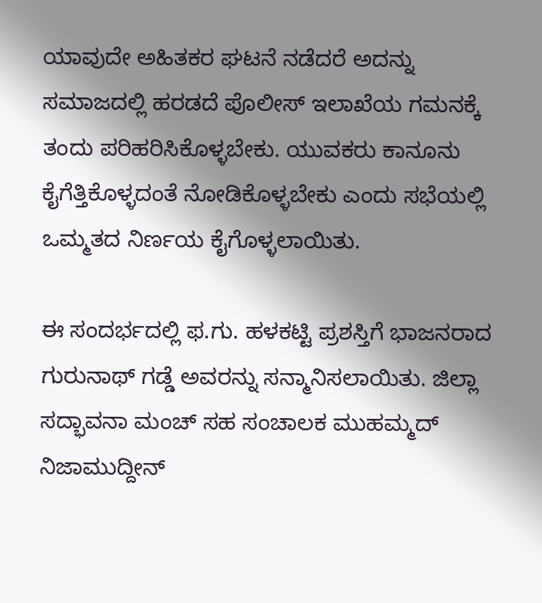ಯಾವುದೇ ಅಹಿತಕರ ಘಟನೆ ನಡೆದರೆ ಅದನ್ನು ಸಮಾಜದಲ್ಲಿ ಹರಡದೆ ಪೊಲೀಸ್ ಇಲಾಖೆಯ ಗಮನಕ್ಕೆ ತಂದು ಪರಿಹರಿಸಿಕೊಳ್ಳಬೇಕು. ಯುವಕರು ಕಾನೂನು ಕೈಗೆತ್ತಿಕೊಳ್ಳದಂತೆ ನೋಡಿಕೊಳ್ಳಬೇಕು ಎಂದು ಸಭೆಯಲ್ಲಿ ಒಮ್ಮತದ ನಿರ್ಣಯ ಕೈಗೊಳ್ಳಲಾಯಿತು.

ಈ ಸಂದರ್ಭದಲ್ಲಿ ಫ.ಗು. ಹಳಕಟ್ಟಿ ಪ್ರಶಸ್ತಿಗೆ ಭಾಜನರಾದ ಗುರುನಾಥ್ ಗಡ್ಡೆ ಅವರನ್ನು ಸನ್ಮಾನಿಸಲಾಯಿತು. ಜಿಲ್ಲಾ ಸದ್ಭಾವನಾ ಮಂಚ್ ಸಹ ಸಂಚಾಲಕ ಮುಹಮ್ಮದ್ ನಿಜಾಮುದ್ದೀನ್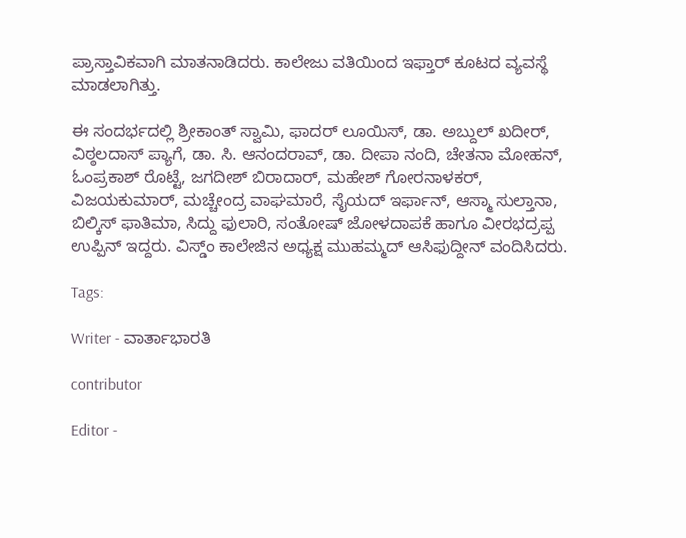ಪ್ರಾಸ್ತಾವಿಕವಾಗಿ ಮಾತನಾಡಿದರು. ಕಾಲೇಜು ವತಿಯಿಂದ ಇಫ್ತಾರ್ ಕೂಟದ ವ್ಯವಸ್ಥೆ ಮಾಡಲಾಗಿತ್ತು.

ಈ ಸಂದರ್ಭದಲ್ಲಿ ಶ್ರೀಕಾಂತ್ ಸ್ವಾಮಿ, ಫಾದರ್ ಲೂಯಿಸ್, ಡಾ. ಅಬ್ದುಲ್ ಖದೀರ್, ವಿಠ್ಠಲದಾಸ್ ಪ್ಯಾಗೆ, ಡಾ. ಸಿ. ಆನಂದರಾವ್, ಡಾ. ದೀಪಾ ನಂದಿ, ಚೇತನಾ ಮೋಹನ್, ಓಂಪ್ರಕಾಶ್ ರೊಟ್ಟೆ, ಜಗದೀಶ್ ಬಿರಾದಾರ್, ಮಹೇಶ್ ಗೋರನಾಳಕರ್, ವಿಜಯಕುಮಾರ್, ಮಚ್ಚೇಂದ್ರ ವಾಘಮಾರೆ, ಸೈಯದ್ ಇರ್ಫಾನ್, ಆಸ್ಮಾ ಸುಲ್ತಾನಾ, ಬಿಲ್ಕಿಸ್ ಫಾತಿಮಾ, ಸಿದ್ದು ಫುಲಾರಿ, ಸಂತೋಷ್ ಜೋಳದಾಪಕೆ ಹಾಗೂ ವೀರಭದ್ರಪ್ಪ ಉಪ್ಪಿನ್ ಇದ್ದರು. ವಿಸ್ಡ್ಂ ಕಾಲೇಜಿನ ಅಧ್ಯಕ್ಷ ಮುಹಮ್ಮದ್ ಆಸಿಫುದ್ದೀನ್ ವಂದಿಸಿದರು.

Tags:

Writer - ವಾರ್ತಾಭಾರತಿ

contributor

Editor -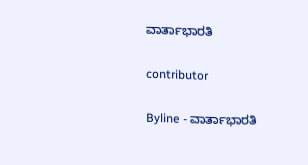ವಾರ್ತಾಭಾರತಿ

contributor

Byline - ವಾರ್ತಾಭಾರತಿ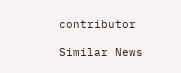contributor

Similar News